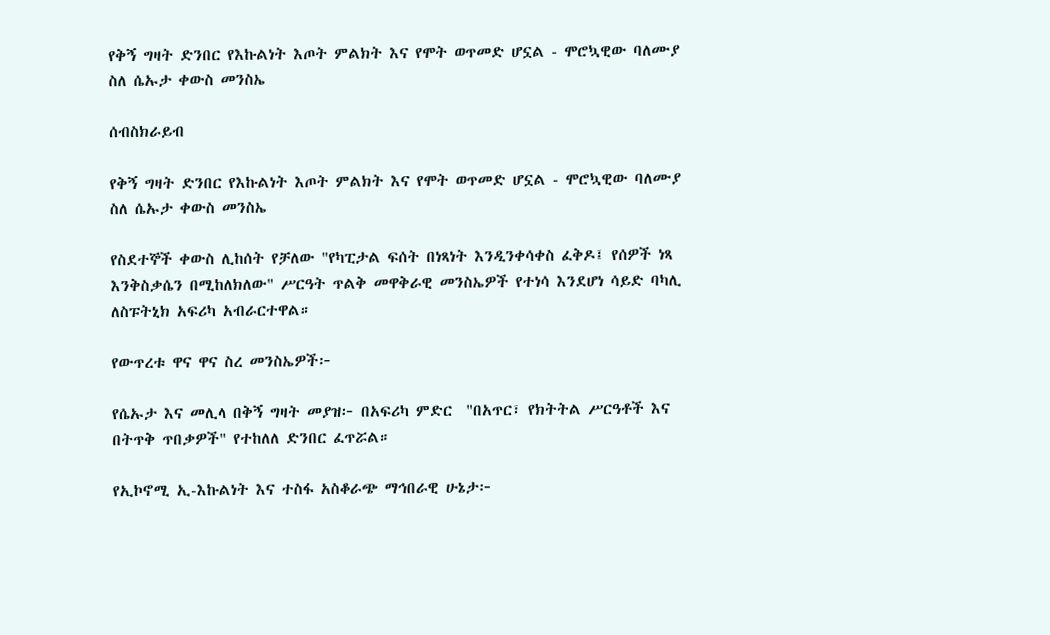የቅኝ ግዛት ድንበር የእኩልነት እጦት ምልክት እና የሞት ወጥመድ ሆኗል - ሞሮኳዊው ባለሙያ ስለ ሴኡታ ቀውስ መንስኤ

ሰብስክራይብ

የቅኝ ግዛት ድንበር የእኩልነት እጦት ምልክት እና የሞት ወጥመድ ሆኗል - ሞሮኳዊው ባለሙያ ስለ ሴኡታ ቀውስ መንስኤ

የስደተኞች ቀውስ ሊከሰት የቻለው "የካፒታል ፍሰት በነጻነት እንዲንቀሳቀስ ፈቅዶ፤ የሰዎች ነጻ እንቅስቃሴን በሚከለክለው" ሥርዓት ጥልቅ መዋቅራዊ መንስኤዎች የተነሳ እንደሆነ ሳይድ ባካሊ ለስፑትኒክ አፍሪካ አብራርተዋል።

የውጥረቱ ዋና ዋና ስረ መንስኤዎች፦

የሴኡታ እና መሊላ በቅኝ ግዛት መያዝ፦ በአፍሪካ ምድር  "በአጥር፣ የክትትል ሥርዓቶች እና በትጥቅ ጥበቃዎች" የተከለለ ድንበር ፈጥሯል።

የኢኮኖሚ ኢ-እኩልነት እና ተስፋ አስቆራጭ ማኅበራዊ ሁኔታ፦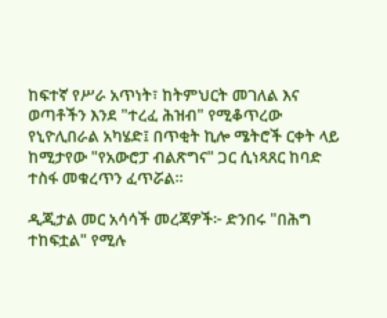ከፍተኛ የሥራ አጥነት፣ ከትምህርት መገለል እና ወጣቶችን እንደ "ተረፈ ሕዝብ" የሚቆጥረው የኒዮሊበራል አካሄድ፤ በጥቂት ኪሎ ሜትሮች ርቀት ላይ ከሚታየው "የአውሮፓ ብልጽግና" ጋር ሲነጻጸር ከባድ ተስፋ መቁረጥን ፈጥሯል።

ዲጂታል መር አሳሳች መረጃዎች፦ ድንበሩ "በሕግ ተከፍቷል" የሚሉ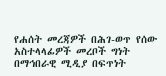የሐሰት መረጃዎች በሕገ-ወጥ የሰው አስተላላፊዎች መረቦች ግነት በማኅበራዊ ሚዲያ በፍጥነት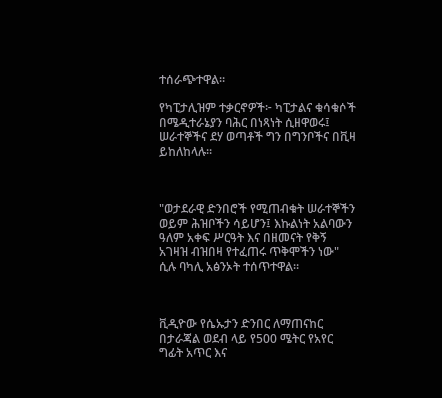ተሰራጭተዋል።

የካፒታሊዝም ተቃርኖዎች፦ ካፒታልና ቁሳቁሶች በሜዲተራኔያን ባሕር በነጻነት ሲዘዋወሩ፤ ሠራተኞችና ደሃ ወጣቶች ግን በግንቦችና በቪዛ ይከለከላሉ።



"ወታደራዊ ድንበሮች የሚጠብቁት ሠራተኞችን ወይም ሕዝቦችን ሳይሆን፤ እኩልነት አልባውን ዓለም አቀፍ ሥርዓት እና በዘመናት የቅኝ አገዛዝ ብዝበዛ የተፈጠሩ ጥቅሞችን ነው" ሲሉ ባካሊ አፅንኦት ተሰጥተዋል።



ቪዲዮው የሴኡታን ድንበር ለማጠናከር በታራጃል ወደብ ላይ የ500 ሜትር የአየር ግፊት አጥር እና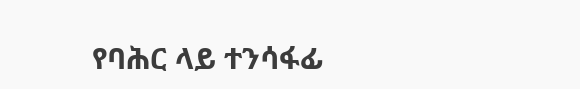የባሕር ላይ ተንሳፋፊ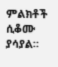ምልክቶች ሲቆሙ ያሳያል።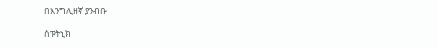በእንግሊዘኛ ያንብቡ

ስፑትኒክ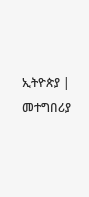ኢትዮጵያ | መተግበሪያ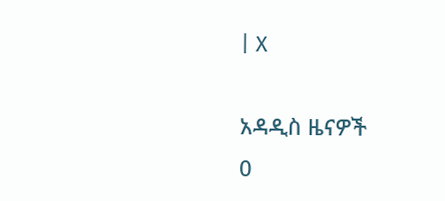| X

አዳዲስ ዜናዎች
0